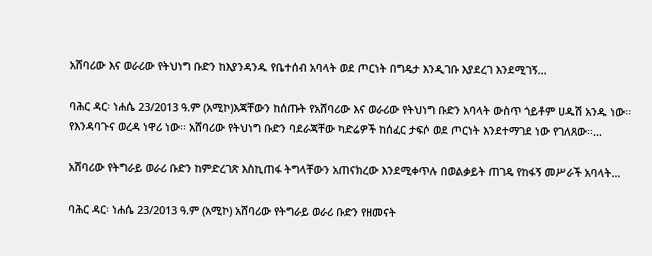አሸባሪው እና ወራሪው የትህነግ ቡድን ከእያንዳንዱ የቤተሰብ አባላት ወደ ጦርነት በግዴታ እንዲገቡ እያደረገ እንደሚገኝ...

ባሕር ዳር፡ ነሐሴ 23/2013 ዓ.ም (አሚኮ)እጃቸውን ከሰጡት የአሸባሪው እና ወራሪው የትህነግ ቡድን አባላት ውስጥ ጎይቶም ሀዱሽ አንዱ ነው፡፡ የእንዳባጉና ወረዳ ነዋሪ ነው፡፡ አሸባሪው የትህነግ ቡድን ባደራጃቸው ካድሬዎች ከሰፈር ታፍሶ ወደ ጦርነት እንደተማገደ ነው የገለጸው፡፡...

አሸባሪው የትግራይ ወራሪ ቡድን ከምድረገጽ እስኪጠፋ ትግላቸውን አጠናክረው እንደሚቀጥሉ በወልቃይት ጠገዴ የከፋኝ መሥራች አባላት...

ባሕር ዳር፡ ነሐሴ 23/2013 ዓ.ም (አሚኮ) አሸባሪው የትግራይ ወራሪ ቡድን የዘመናት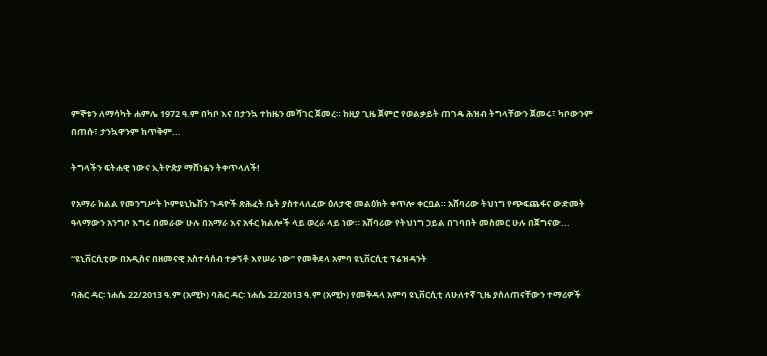ምኞቱን ለማሳካት ሐምሌ 1972 ዓ.ም በካቦ እና በታንኳ ተከዜን መሻገር ጀመረ። ከዚያ ጊዜ ጀምሮ የወልቃይት ጠገዴ ሕዝብ ትግላቸውን ጀመሩ፣ ካቦውንም በጠሱ፣ ታንኳዋንም ከጥቅም...

ትግላችን ፍትሐዊ ነውና ኢትዮጵያ ማሸነፏን ትቀጥላለች!

የአማራ ክልል የመንግሥት ኮምዩኒኬሽን ጉዳዮች ጽሕፈት ቤት ያስተላለፈው ዕለታዊ መልዕክት ቀጥሎ ቀርቧል። አሸባሪው ትህነግ የጭፍጨፋና ውድመት ዓላማውን አንግቦ እግሩ በመራው ሁሉ በአማራ እና አፋር ክልሎች ላይ ወረራ ላይ ነው። አሸባሪው የትህነግ ኃይል በገባበት መስመር ሁሉ በጀግናው...

“ዩኒቨርሲቲው በአዲስና በዘመናዊ አስተሳሰብ ተቃኝቶ እየሠራ ነው” የመቅደላ አምባ ዩኒቨርሲቲ ፕሬዝዳንት

ባሕር ዳር፡ ነሐሴ 22/2013 ዓ.ም (አሚኮ) ባሕር ዳር፡ ነሐሴ 22/2013 ዓ.ም (አሚኮ) የመቅዳላ አምባ ዩኒቨርሲቲ ለሁለተኛ ጊዜ ያሰለጠናቸውን ተማሪዎች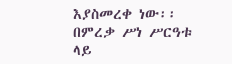እያስመረቀ ነው፡፡ በምረቃ ሥነ ሥርዓቱ ላይ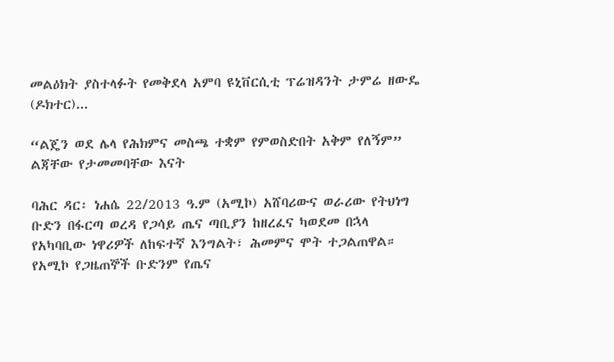መልዕክት ያስተላፉት የመቅደላ አምባ ዩኒቨርሲቲ ፕሬዝዳንት ታምሬ ዘውዴ (ዶክተር)...

“ልጄን ወደ ሌላ የሕክምና መስጫ ተቋም የምወስድበት አቅም የለኝም” ልጃቸው የታመመባቸው እናት

ባሕር ዳር፡ ነሐሴ 22/2013 ዓ.ም (አሚኮ) አሸባሪውና ወራሪው የትህነግ ቡድን በፋርጣ ወረዳ የጋሳይ ጤና ጣቢያን ከዘረፈና ካወደመ በኋላ የአካባቢው ነዋሪዎች ለከፍተኛ እንግልት፣ ሕመምና ሞት ተጋልጠዋል። የአሚኮ የጋዜጠኞች ቡድንም የጤና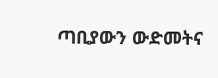ጣቢያውን ውድመትና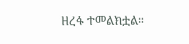ዘረፋ ተመልክቷል።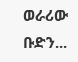ወራሪው ቡድን...